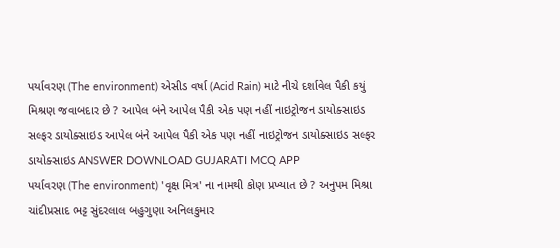પર્યાવરણ (The environment) એસીડ વર્ષા (Acid Rain) માટે નીચે દર્શાવેલ પૈકી કયું મિશ્રણ જવાબદાર છે ? આપેલ બંને આપેલ પૈકી એક પણ નહીં નાઇટ્રોજન ડાયોક્સાઇડ સલ્ફર ડાયોક્સાઇડ આપેલ બંને આપેલ પૈકી એક પણ નહીં નાઇટ્રોજન ડાયોક્સાઇડ સલ્ફર ડાયોક્સાઇડ ANSWER DOWNLOAD GUJARATI MCQ APP
પર્યાવરણ (The environment) 'વૃક્ષ મિત્ર' ના નામથી કોણ પ્રખ્યાત છે ? અનુપમ મિશ્રા ચાંદીપ્રસાદ ભટ્ટ સુંદરલાલ બહુગુણા અનિલકુમાર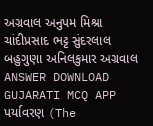અગ્રવાલ અનુપમ મિશ્રા ચાંદીપ્રસાદ ભટ્ટ સુંદરલાલ બહુગુણા અનિલકુમાર અગ્રવાલ ANSWER DOWNLOAD GUJARATI MCQ APP
પર્યાવરણ (The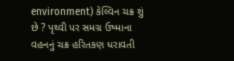environment) કેલ્વિન ચક્ર શું છે ? પૃથ્વી પર સમગ્ર ઉષ્માના વહનનું ચક્ર હરિતકણ ધરાવતી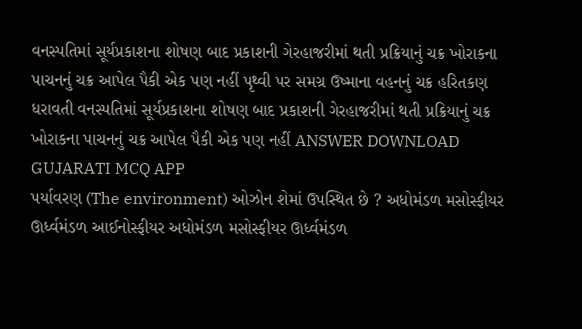વનસ્પતિમાં સૂર્યપ્રકાશના શોષણ બાદ પ્રકાશની ગેરહાજરીમાં થતી પ્રક્રિયાનું ચક્ર ખોરાકના પાચનનું ચક્ર આપેલ પૈકી એક પણ નહીં પૃથ્વી પર સમગ્ર ઉષ્માના વહનનું ચક્ર હરિતકણ ધરાવતી વનસ્પતિમાં સૂર્યપ્રકાશના શોષણ બાદ પ્રકાશની ગેરહાજરીમાં થતી પ્રક્રિયાનું ચક્ર ખોરાકના પાચનનું ચક્ર આપેલ પૈકી એક પણ નહીં ANSWER DOWNLOAD GUJARATI MCQ APP
પર્યાવરણ (The environment) ઓઝોન શેમાં ઉપસ્થિત છે ? અધોમંડળ મસોસ્ફીયર ઊર્ધ્વમંડળ આઈનોસ્ફીયર અધોમંડળ મસોસ્ફીયર ઊર્ધ્વમંડળ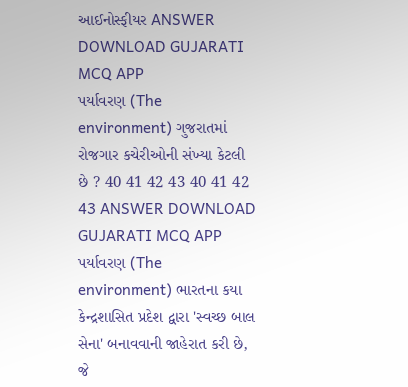આઈનોસ્ફીયર ANSWER DOWNLOAD GUJARATI MCQ APP
પર્યાવરણ (The environment) ગુજરાતમાં રોજગાર કચેરીઓની સંખ્યા કેટલી છે ? 40 41 42 43 40 41 42 43 ANSWER DOWNLOAD GUJARATI MCQ APP
પર્યાવરણ (The environment) ભારતના કયા કેન્દ્રશાસિત પ્રદેશ દ્વારા 'સ્વચ્છ બાલ સેના' બનાવવાની જાહેરાત કરી છે, જે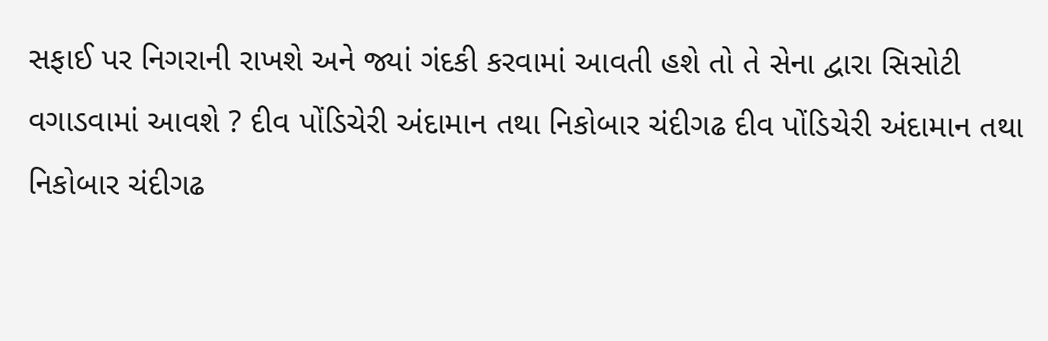સફાઈ પર નિગરાની રાખશે અને જ્યાં ગંદકી કરવામાં આવતી હશે તો તે સેના દ્વારા સિસોટી વગાડવામાં આવશે ? દીવ પોંડિચેરી અંદામાન તથા નિકોબાર ચંદીગઢ દીવ પોંડિચેરી અંદામાન તથા નિકોબાર ચંદીગઢ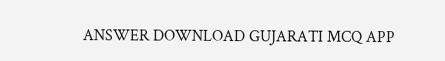ANSWER DOWNLOAD GUJARATI MCQ APP